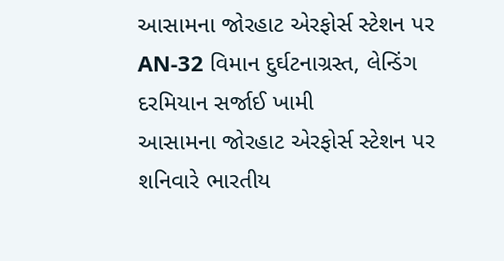આસામના જોરહાટ એરફોર્સ સ્ટેશન પર AN-32 વિમાન દુર્ઘટનાગ્રસ્ત, લેન્ડિંગ દરમિયાન સર્જાઈ ખામી
આસામના જોરહાટ એરફોર્સ સ્ટેશન પર શનિવારે ભારતીય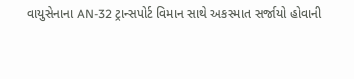વાયુસેનાના AN-32 ટ્રાન્સપોર્ટ વિમાન સાથે અકસ્માત સર્જાયો હોવાની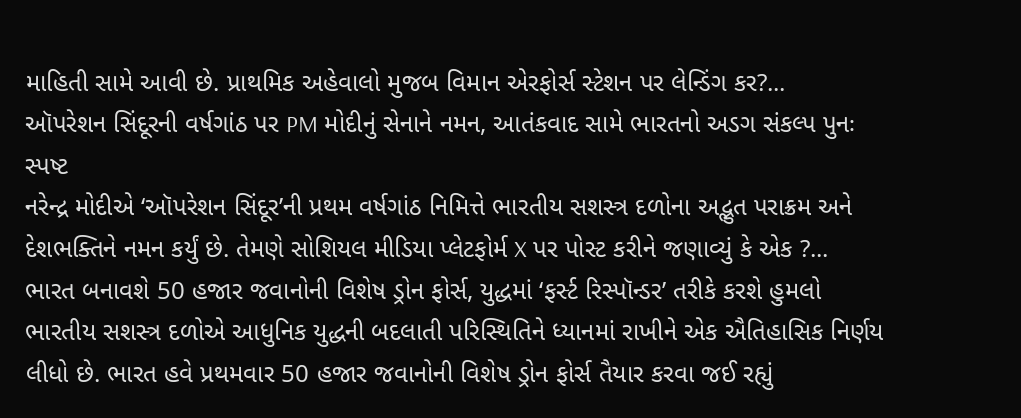માહિતી સામે આવી છે. પ્રાથમિક અહેવાલો મુજબ વિમાન એરફોર્સ સ્ટેશન પર લેન્ડિંગ કર?...
ઑપરેશન સિંદૂરની વર્ષગાંઠ પર PM મોદીનું સેનાને નમન, આતંકવાદ સામે ભારતનો અડગ સંકલ્પ પુનઃ સ્પષ્ટ
નરેન્દ્ર મોદીએ ‘ઑપરેશન સિંદૂર’ની પ્રથમ વર્ષગાંઠ નિમિત્તે ભારતીય સશસ્ત્ર દળોના અદ્ભુત પરાક્રમ અને દેશભક્તિને નમન કર્યું છે. તેમણે સોશિયલ મીડિયા પ્લેટફોર્મ X પર પોસ્ટ કરીને જણાવ્યું કે એક ?...
ભારત બનાવશે 50 હજાર જવાનોની વિશેષ ડ્રોન ફોર્સ, યુદ્ધમાં ‘ફર્સ્ટ રિસ્પૉન્ડર’ તરીકે કરશે હુમલો
ભારતીય સશસ્ત્ર દળોએ આધુનિક યુદ્ધની બદલાતી પરિસ્થિતિને ધ્યાનમાં રાખીને એક ઐતિહાસિક નિર્ણય લીધો છે. ભારત હવે પ્રથમવાર 50 હજાર જવાનોની વિશેષ ડ્રોન ફોર્સ તૈયાર કરવા જઈ રહ્યું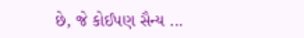છે, જે કોઈપણ સૈન્ય ...